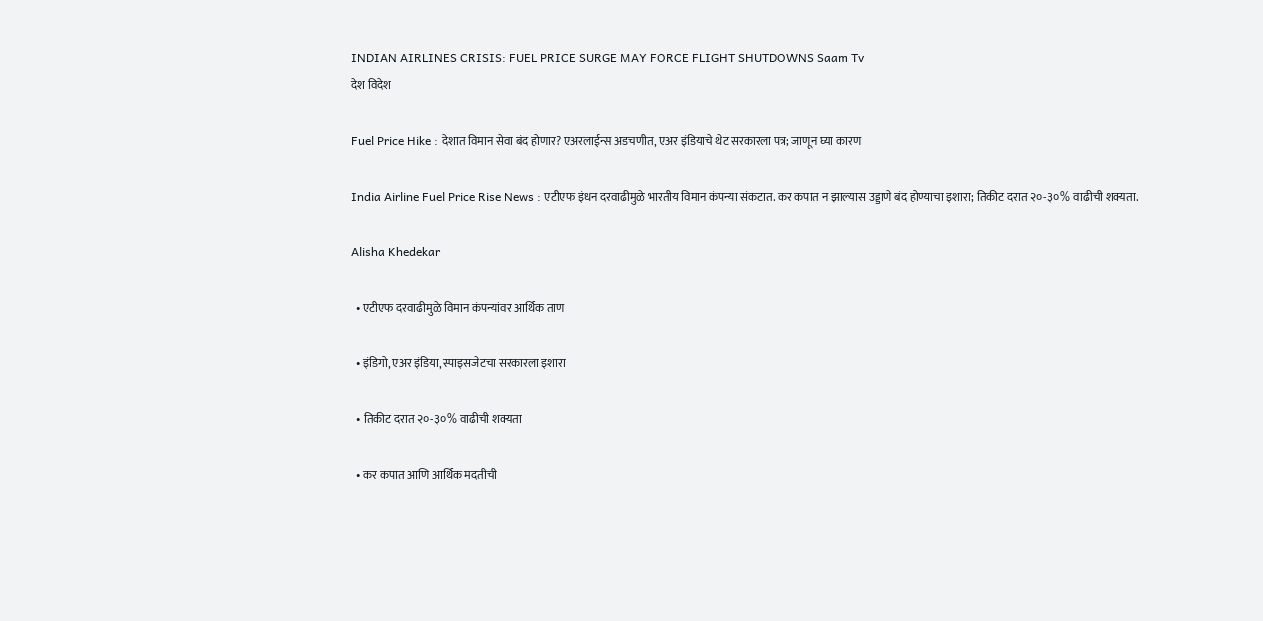INDIAN AIRLINES CRISIS: FUEL PRICE SURGE MAY FORCE FLIGHT SHUTDOWNS Saam Tv
देश विदेश

Fuel Price Hike : देशात विमान सेवा बंद होणार? एअरलाईन्स अडचणीत, एअर इंडियाचे थेट सरकारला पत्र; जाणून घ्या कारण

India Airline Fuel Price Rise News : एटीएफ इंधन दरवाढीमुळे भारतीय विमान कंपन्या संकटात. कर कपात न झाल्यास उड्डाणे बंद होण्याचा इशारा; तिकीट दरात २०-३०% वाढीची शक्यता.

Alisha Khedekar

  • एटीएफ दरवाढीमुळे विमान कंपन्यांवर आर्थिक ताण

  • इंडिगो, एअर इंडिया, स्पाइसजेटचा सरकारला इशारा

  • तिकीट दरात २०-३०% वाढीची शक्यता

  • कर कपात आणि आर्थिक मदतीची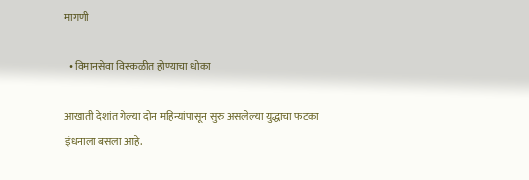मागणी

  • विमानसेवा विस्कळीत होण्याचा धोका

आखाती देशांत गेल्या दोन महिन्यांपासून सुरु असलेल्या युद्धाचा फटका इंधनाला बसला आहे.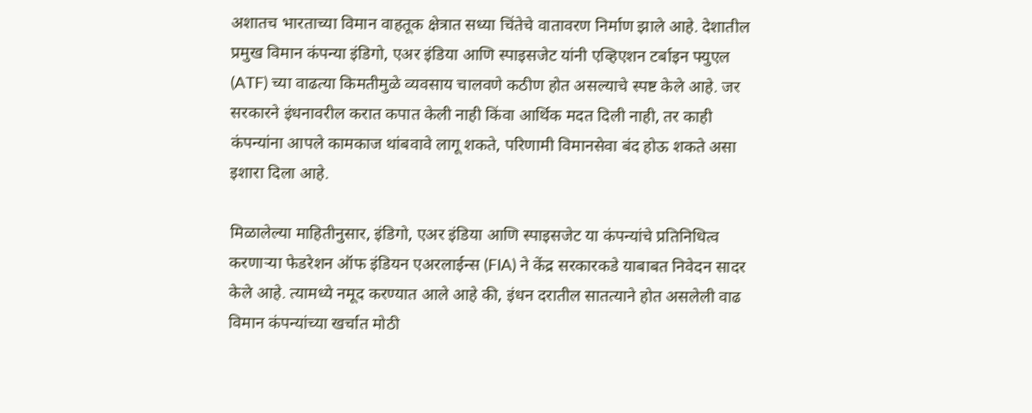अशातच भारताच्या विमान वाहतूक क्षेत्रात सध्या चिंतेचे वातावरण निर्माण झाले आहे. देशातील प्रमुख विमान कंपन्या इंडिगो, एअर इंडिया आणि स्पाइसजेट यांनी एव्हिएशन टर्बाइन फ्युएल (ATF) च्या वाढत्या किमतीमुळे व्यवसाय चालवणे कठीण होत असल्याचे स्पष्ट केले आहे. जर सरकारने इंधनावरील करात कपात केली नाही किंवा आर्थिक मदत दिली नाही, तर काही कंपन्यांना आपले कामकाज थांबवावे लागू शकते, परिणामी विमानसेवा बंद होऊ शकते असा इशारा दिला आहे.

मिळालेल्या माहितीनुसार, इंडिगो, एअर इंडिया आणि स्पाइसजेट या कंपन्यांचे प्रतिनिधित्व करणाऱ्या फेडरेशन ऑफ इंडियन एअरलाईन्स (FIA) ने केंद्र सरकारकडे याबाबत निवेदन सादर केले आहे. त्यामध्ये नमूद करण्यात आले आहे की, इंधन दरातील सातत्याने होत असलेली वाढ विमान कंपन्यांच्या खर्चात मोठी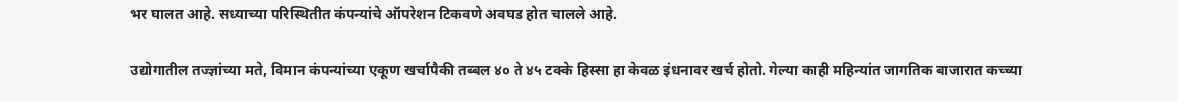भर घालत आहे. सध्याच्या परिस्थितीत कंपन्यांचे ऑपरेशन टिकवणे अवघड होत चालले आहे.

उद्योगातील तज्ज्ञांच्या मते, विमान कंपन्यांच्या एकूण खर्चापैकी तब्बल ४० ते ४५ टक्के हिस्सा हा केवळ इंधनावर खर्च होतो. गेल्या काही महिन्यांत जागतिक बाजारात कच्च्या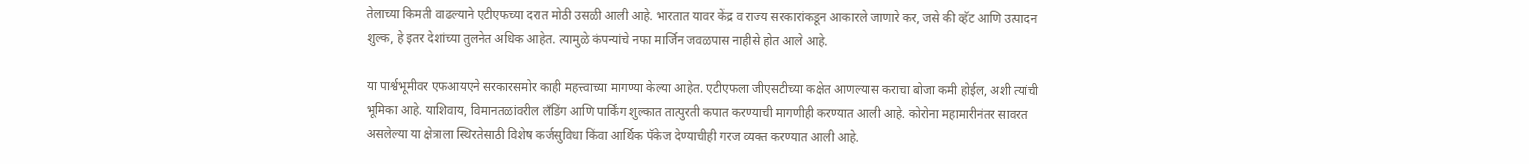तेलाच्या किमती वाढल्याने एटीएफच्या दरात मोठी उसळी आली आहे. भारतात यावर केंद्र व राज्य सरकारांकडून आकारले जाणारे कर, जसे की व्हॅट आणि उत्पादन शुल्क, हे इतर देशांच्या तुलनेत अधिक आहेत. त्यामुळे कंपन्यांचे नफा मार्जिन जवळपास नाहीसे होत आले आहे.

या पार्श्वभूमीवर एफआयएने सरकारसमोर काही महत्त्वाच्या मागण्या केल्या आहेत. एटीएफला जीएसटीच्या कक्षेत आणल्यास कराचा बोजा कमी होईल, अशी त्यांची भूमिका आहे. याशिवाय, विमानतळांवरील लँडिंग आणि पार्किंग शुल्कात तात्पुरती कपात करण्याची मागणीही करण्यात आली आहे. कोरोना महामारीनंतर सावरत असलेल्या या क्षेत्राला स्थिरतेसाठी विशेष कर्जसुविधा किंवा आर्थिक पॅकेज देण्याचीही गरज व्यक्त करण्यात आली आहे.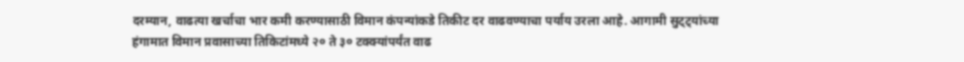दरम्यान, वाढत्या खर्चाचा भार कमी करण्यासाठी विमान कंपन्यांकडे तिकीट दर वाढवण्याचा पर्याय उरला आहे. आगामी सुट्ट्यांच्या हंगामात विमान प्रवासाच्या तिकिटांमध्ये २० ते ३० टक्क्यांपर्यंत वाढ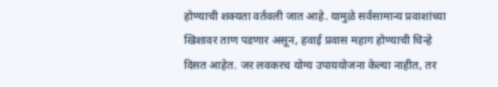होण्याची शक्यता वर्तवली जात आहे. यामुळे सर्वसामान्य प्रवाशांच्या खिशावर ताण पडणार असून, हवाई प्रवास महाग होण्याची चिन्हे दिसत आहेत. जर लवकरच योग्य उपाययोजना केल्या नाहीत, तर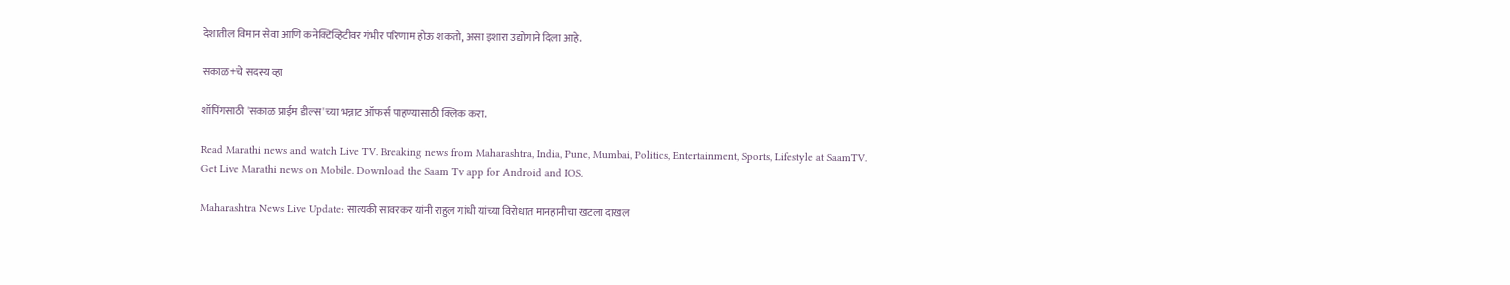देशातील विमान सेवा आणि कनेक्टिव्हिटीवर गंभीर परिणाम होऊ शकतो, असा इशारा उद्योगाने दिला आहे.

सकाळ+चे सदस्य व्हा

शॉपिंगसाठी 'सकाळ प्राईम डील्स'च्या भन्नाट ऑफर्स पाहण्यासाठी क्लिक करा.

Read Marathi news and watch Live TV. Breaking news from Maharashtra, India, Pune, Mumbai, Politics, Entertainment, Sports, Lifestyle at SaamTV. Get Live Marathi news on Mobile. Download the Saam Tv app for Android and IOS.

Maharashtra News Live Update: सात्यकी सावरकर यांनी राहुल गांधी यांच्या विरोधात मानहानीचा खटला दाखल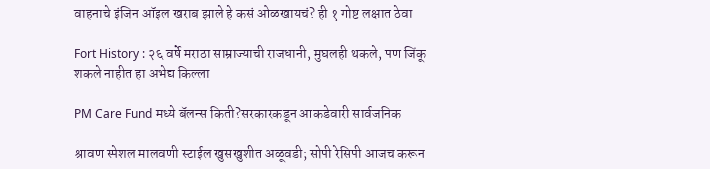वाहनाचे इंजिन ऑइल खराब झाले हे कसं ओळखायचं? ही १ गोष्ट लक्षात ठेवा

Fort History : २६ वर्षे मराठा साम्राज्याची राजधानी, मुघलही थकले, पण जिंकू शकले नाहीत हा अभेद्य किल्ला

PM Care Fund मध्ये बॅलन्स किती?सरकारकडून आकडेवारी सार्वजनिक

श्रावण स्पेशल मालवणी स्टाईल खुसखुशीत अळूवडी; सोपी रेसिपी आजच करून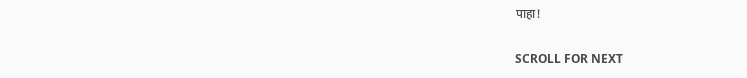पाहा!

SCROLL FOR NEXT